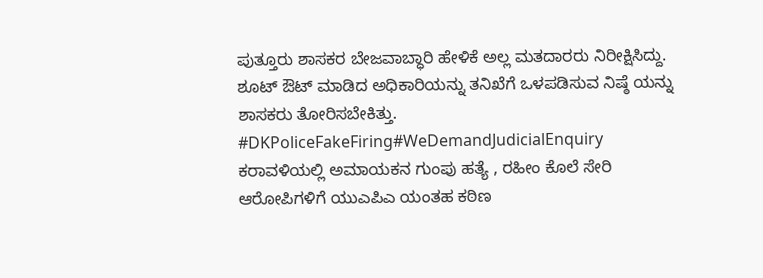ಪುತ್ತೂರು ಶಾಸಕರ ಬೇಜವಾಬ್ಧಾರಿ ಹೇಳಿಕೆ ಅಲ್ಲ ಮತದಾರರು ನಿರೀಕ್ಷಿಸಿದ್ದು.
ಶೂಟ್ ಔಟ್ ಮಾಡಿದ ಅಧಿಕಾರಿಯನ್ನು ತನಿಖೆಗೆ ಒಳಪಡಿಸುವ ನಿಷ್ಠೆ ಯನ್ನು ಶಾಸಕರು ತೋರಿಸಬೇಕಿತ್ತು.
#DKPoliceFakeFiring#WeDemandJudicialEnquiry
ಕರಾವಳಿಯಲ್ಲಿ ಅಮಾಯಕನ ಗುಂಪು ಹತ್ಯೆ , ರಹೀಂ ಕೊಲೆ ಸೇರಿ ಆರೋಪಿಗಳಿಗೆ ಯುಎಪಿಎ ಯಂತಹ ಕಠಿಣ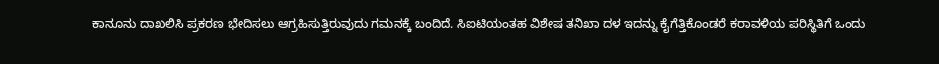ಕಾನೂನು ದಾಖಲಿಸಿ ಪ್ರಕರಣ ಭೇದಿಸಲು ಆಗ್ರಹಿಸುತ್ತಿರುವುದು ಗಮನಕ್ಕೆ ಬಂದಿದೆ. ಸಿಐಟಿಯಂತಹ ವಿಶೇಷ ತನಿಖಾ ದಳ ಇದನ್ನು ಕೈಗೆತ್ತಿಕೊಂಡರೆ ಕರಾವಳಿಯ ಪರಿಸ್ಥಿತಿಗೆ ಒಂದು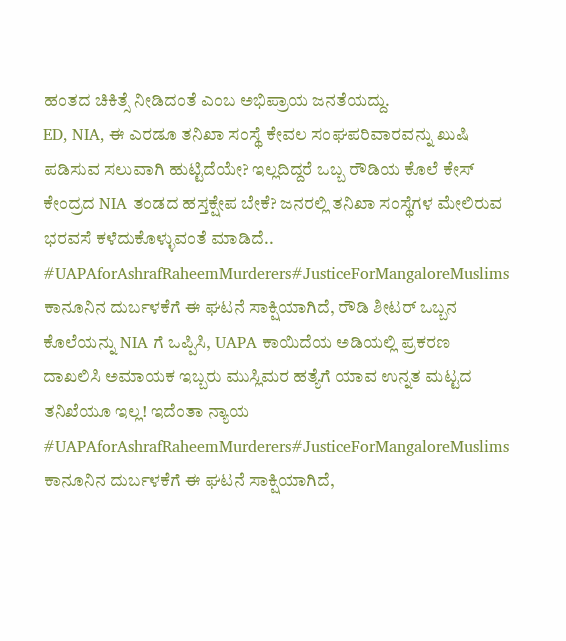ಹಂತದ ಚಿಕಿತ್ಸೆ ನೀಡಿದಂತೆ ಎಂಬ ಅಭಿಪ್ರಾಯ ಜನತೆಯದ್ದು.
ED, NIA, ಈ ಎರಡೂ ತನಿಖಾ ಸಂಸ್ಥೆ ಕೇವಲ ಸಂಘಪರಿವಾರವನ್ನು ಖುಷಿ ಪಡಿಸುವ ಸಲುವಾಗಿ ಹುಟ್ಟಿದೆಯೇ? ಇಲ್ಲದಿದ್ದರೆ ಒಬ್ಬ ರೌಡಿಯ ಕೊಲೆ ಕೇಸ್ ಕೇಂದ್ರದ NIA ತಂಡದ ಹಸ್ತಕ್ಷೇಪ ಬೇಕೆ? ಜನರಲ್ಲಿ ತನಿಖಾ ಸಂಸ್ಥೆಗಳ ಮೇಲಿರುವ ಭರವಸೆ ಕಳೆದುಕೊಳ್ಳುವಂತೆ ಮಾಡಿದೆ..
#UAPAforAshrafRaheemMurderers#JusticeForMangaloreMuslims
ಕಾನೂನಿನ ದುರ್ಬಳಕೆಗೆ ಈ ಘಟನೆ ಸಾಕ್ಷಿಯಾಗಿದೆ, ರೌಡಿ ಶೀಟರ್ ಒಬ್ಬನ ಕೊಲೆಯನ್ನು NIA ಗೆ ಒಪ್ಪಿಸಿ, UAPA ಕಾಯಿದೆಯ ಅಡಿಯಲ್ಲಿ ಪ್ರಕರಣ ದಾಖಲಿಸಿ ಅಮಾಯಕ ಇಬ್ಬರು ಮುಸ್ಲಿಮರ ಹತ್ಯೆಗೆ ಯಾವ ಉನ್ನತ ಮಟ್ಟದ ತನಿಖೆಯೂ ಇಲ್ಲ! ಇದೆಂತಾ ನ್ಯಾಯ
#UAPAforAshrafRaheemMurderers#JusticeForMangaloreMuslims
ಕಾನೂನಿನ ದುರ್ಬಳಕೆಗೆ ಈ ಘಟನೆ ಸಾಕ್ಷಿಯಾಗಿದೆ,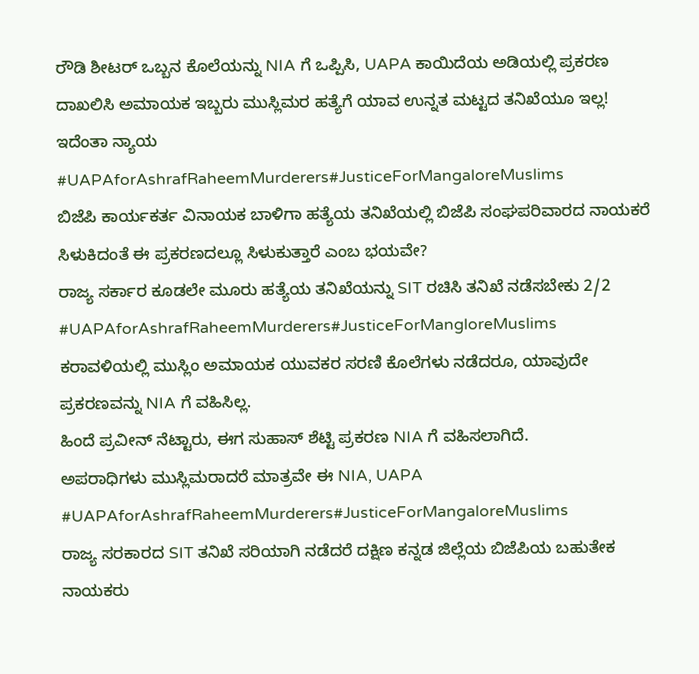ರೌಡಿ ಶೀಟರ್ ಒಬ್ಬನ ಕೊಲೆಯನ್ನು NIA ಗೆ ಒಪ್ಪಿಸಿ, UAPA ಕಾಯಿದೆಯ ಅಡಿಯಲ್ಲಿ ಪ್ರಕರಣ ದಾಖಲಿಸಿ ಅಮಾಯಕ ಇಬ್ಬರು ಮುಸ್ಲಿಮರ ಹತ್ಯೆಗೆ ಯಾವ ಉನ್ನತ ಮಟ್ಟದ ತನಿಖೆಯೂ ಇಲ್ಲ! ಇದೆಂತಾ ನ್ಯಾಯ
#UAPAforAshrafRaheemMurderers#JusticeForMangaloreMuslims
ಬಿಜೆಪಿ ಕಾರ್ಯಕರ್ತ ವಿನಾಯಕ ಬಾಳಿಗಾ ಹತ್ಯೆಯ ತನಿಖೆಯಲ್ಲಿ ಬಿಜೆಪಿ ಸಂಘಪರಿವಾರದ ನಾಯಕರೆ ಸಿಳುಕಿದಂತೆ ಈ ಪ್ರಕರಣದಲ್ಲೂ ಸಿಳುಕುತ್ತಾರೆ ಎಂಬ ಭಯವೇ?
ರಾಜ್ಯ ಸರ್ಕಾರ ಕೂಡಲೇ ಮೂರು ಹತ್ಯೆಯ ತನಿಖೆಯನ್ನು SIT ರಚಿಸಿ ತನಿಖೆ ನಡೆಸಬೇಕು 2/2
#UAPAforAshrafRaheemMurderers#JusticeForMangloreMuslims
ಕರಾವಳಿಯಲ್ಲಿ ಮುಸ್ಲಿಂ ಅಮಾಯಕ ಯುವಕರ ಸರಣಿ ಕೊಲೆಗಳು ನಡೆದರೂ, ಯಾವುದೇ ಪ್ರಕರಣವನ್ನು NIA ಗೆ ವಹಿಸಿಲ್ಲ.
ಹಿಂದೆ ಪ್ರವೀನ್ ನೆಟ್ಟಾರು, ಈಗ ಸುಹಾಸ್ ಶೆಟ್ಟಿ ಪ್ರಕರಣ NIA ಗೆ ವಹಿಸಲಾಗಿದೆ.
ಅಪರಾಧಿಗಳು ಮುಸ್ಲಿಮರಾದರೆ ಮಾತ್ರವೇ ಈ NIA, UAPA
#UAPAforAshrafRaheemMurderers#JusticeForMangaloreMuslims
ರಾಜ್ಯ ಸರಕಾರದ SIT ತನಿಖೆ ಸರಿಯಾಗಿ ನಡೆದರೆ ದಕ್ಷಿಣ ಕನ್ನಡ ಜಿಲ್ಲೆಯ ಬಿಜೆಪಿಯ ಬಹುತೇಕ ನಾಯಕರು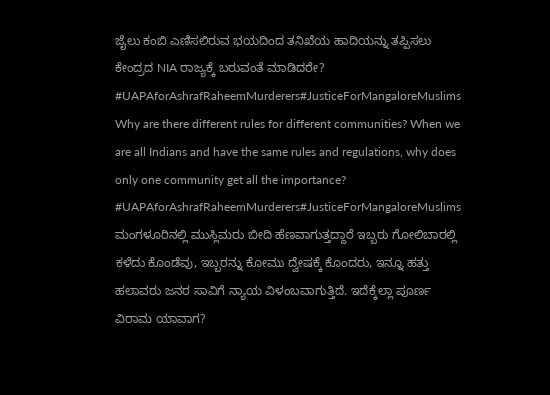ಜೈಲು ಕಂಬಿ ಎಣಿಸಲಿರುವ ಭಯದಿಂದ ತನಿಖೆಯ ಹಾದಿಯನ್ನು ತಪ್ಪಿಸಲು ಕೇಂದ್ರದ NIA ರಾಜ್ಯಕ್ಕೆ ಬರುವಂತೆ ಮಾಡಿದರೇ?
#UAPAforAshrafRaheemMurderers#JusticeForMangaloreMuslims
Why are there different rules for different communities? When we are all Indians and have the same rules and regulations, why does only one community get all the importance?
#UAPAforAshrafRaheemMurderers#JusticeForMangaloreMuslims
ಮಂಗಳೂರಿನಲ್ಲಿ ಮುಸ್ಲಿಮರು ಬೀದಿ ಹೆಣವಾಗುತ್ತದ್ದಾರೆ ಇಬ್ಬರು ಗೋಲಿಬಾರಲ್ಲಿ ಕಳೆದು ಕೊಂಡೆವು, ಇಬ್ಬರನ್ನು ಕೋಮು ದ್ವೇಷಕ್ಕೆ ಕೊಂದರು, ಇನ್ನೂ ಹತ್ತು ಹಲಾವರು ಜನರ ಸಾವಿಗೆ ನ್ಯಾಯ ವಿಳಂಬವಾಗುತ್ತಿದೆ. ಇದೆಕ್ಕೆಲ್ಲಾ ಪೂರ್ಣ ವಿರಾಮ ಯಾವಾಗ?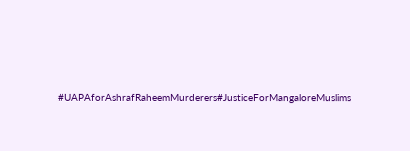#UAPAforAshrafRaheemMurderers#JusticeForMangaloreMuslims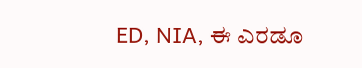ED, NIA, ಈ ಎರಡೂ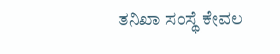ತನಿಖಾ ಸಂಸ್ಥೆ ಕೇವಲ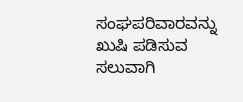ಸಂಘಪರಿವಾರವನ್ನು ಖುಷಿ ಪಡಿಸುವ ಸಲುವಾಗಿ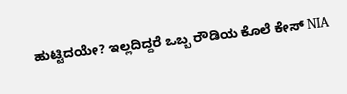ಹುಟ್ಟಿದಯೇ? ಇಲ್ಲದಿದ್ದರೆ ಒಬ್ಬ ರೌಡಿಯ ಕೊಲೆ ಕೇಸ್ NIA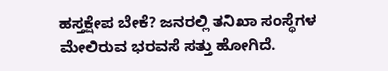ಹಸ್ತಕ್ಷೇಪ ಬೇಕೆ? ಜನರಲ್ಲಿ ತನಿಖಾ ಸಂಸ್ಥೆಗಳ ಮೇಲಿರುವ ಭರವಸೆ ಸತ್ತು ಹೋಗಿದೆ.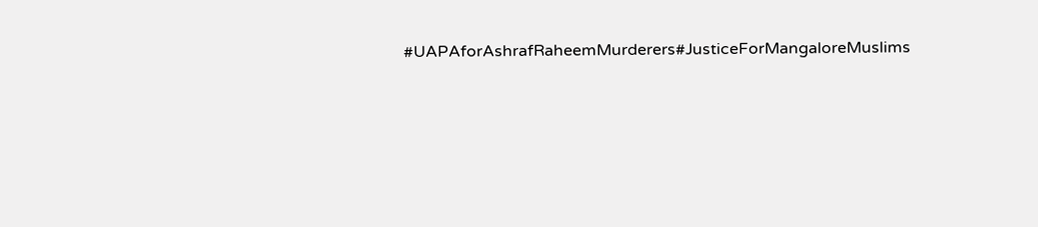#UAPAforAshrafRaheemMurderers#JusticeForMangaloreMuslims